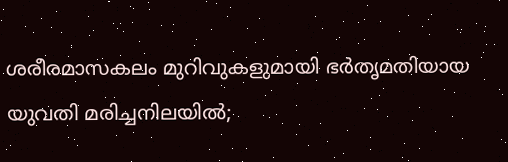ശരീരമാസകലം മുറിവുകളുമായി ഭര്‍തൃമതിയായ യുവതി മരിച്ചനിലയില്‍;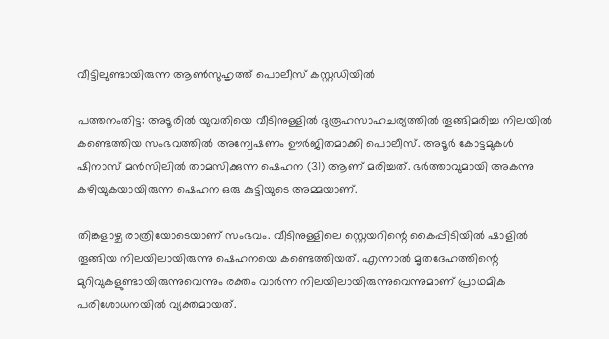വീട്ടിലുണ്ടായിരുന്ന ആണ്‍സുഹൃത്ത് പൊലീസ് കസ്റ്റഡിയില്‍

പത്തനംതിട്ട: അടൂരില്‍ യുവതിയെ വീടിനുള്ളില്‍ ദുരൂഹസാഹചര്യത്തില്‍ തൂങ്ങിമരിച്ച നിലയില്‍ കണ്ടെത്തിയ സംഭവത്തില്‍ അന്വേഷണം ഊര്‍ജിതമാക്കി പൊലീസ്. അടൂര്‍ കോട്ടമുകള്‍ ഷിനാസ് മന്‍സിലില്‍ താമസിക്കുന്ന ഷെഹന (31) ആണ് മരിച്ചത്. ഭര്‍ത്താവുമായി അകന്നു കഴിയുകയായിരുന്ന ഷെഹന ഒരു കുട്ടിയുടെ അമ്മയാണ്.

തിങ്കളാഴ്ച രാത്രിയോടെയാണ് സംഭവം. വീടിനുള്ളിലെ സ്റ്റെയറിന്റെ കൈപ്പിടിയില്‍ ഷാളില്‍ തൂങ്ങിയ നിലയിലായിരുന്നു ഷെഹനയെ കണ്ടെത്തിയത്. എന്നാല്‍ മൃതദേഹത്തിന്റെ മുറിവുകളുണ്ടായിരുന്നുവെന്നും രക്തം വാര്‍ന്ന നിലയിലായിരുന്നുവെന്നുമാണ് പ്രാഥമിക പരിശോധനയില്‍ വ്യക്തമായത്.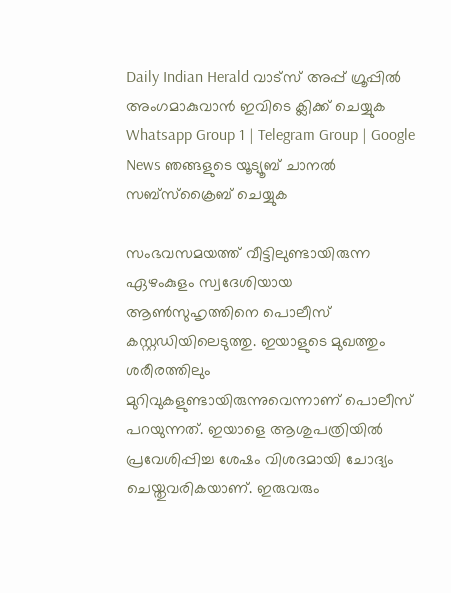Daily Indian Herald വാട്സ് അപ്പ് ഗ്രൂപ്പിൽ അംഗമാകുവാൻ ഇവിടെ ക്ലിക്ക് ചെയ്യുക Whatsapp Group 1 | Telegram Group | Google News ഞങ്ങളുടെ യൂട്യൂബ് ചാനൽ സബ്സ്ക്രൈബ് ചെയ്യുക

സംഭവസമയത്ത് വീട്ടിലുണ്ടായിരുന്ന ഏഴംകുളം സ്വദേശിയായ ആണ്‍സുഹൃത്തിനെ പൊലീസ് കസ്റ്റഡിയിലെടുത്തു. ഇയാളുടെ മുഖത്തും ശരീരത്തിലും മുറിവുകളുണ്ടായിരുന്നുവെന്നാണ് പൊലീസ് പറയുന്നത്. ഇയാളെ ആശുപത്രിയില്‍ പ്രവേശിപ്പിച്ച ശേഷം വിശദമായി ചോദ്യം ചെയ്തുവരികയാണ്. ഇരുവരും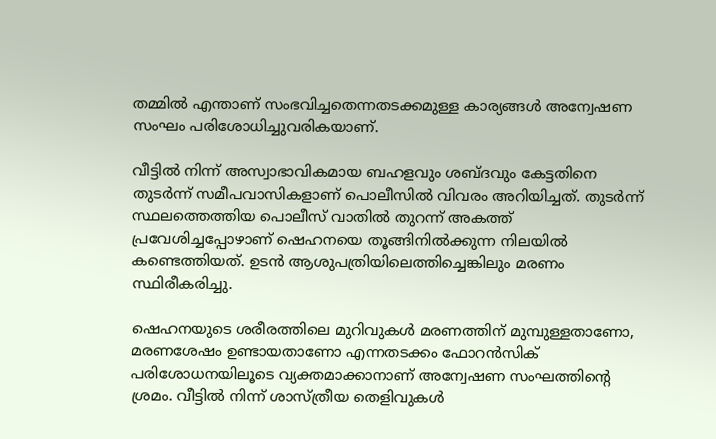തമ്മില്‍ എന്താണ് സംഭവിച്ചതെന്നതടക്കമുള്ള കാര്യങ്ങള്‍ അന്വേഷണ സംഘം പരിശോധിച്ചുവരികയാണ്.

വീട്ടില്‍ നിന്ന് അസ്വാഭാവികമായ ബഹളവും ശബ്ദവും കേട്ടതിനെ തുടര്‍ന്ന് സമീപവാസികളാണ് പൊലീസില്‍ വിവരം അറിയിച്ചത്. തുടര്‍ന്ന് സ്ഥലത്തെത്തിയ പൊലീസ് വാതില്‍ തുറന്ന് അകത്ത് പ്രവേശിച്ചപ്പോഴാണ് ഷെഹനയെ തൂങ്ങിനില്‍ക്കുന്ന നിലയില്‍ കണ്ടെത്തിയത്. ഉടന്‍ ആശുപത്രിയിലെത്തിച്ചെങ്കിലും മരണം സ്ഥിരീകരിച്ചു.

ഷെഹനയുടെ ശരീരത്തിലെ മുറിവുകള്‍ മരണത്തിന് മുമ്പുള്ളതാണോ, മരണശേഷം ഉണ്ടായതാണോ എന്നതടക്കം ഫോറന്‍സിക് പരിശോധനയിലൂടെ വ്യക്തമാക്കാനാണ് അന്വേഷണ സംഘത്തിന്റെ ശ്രമം. വീട്ടില്‍ നിന്ന് ശാസ്ത്രീയ തെളിവുകള്‍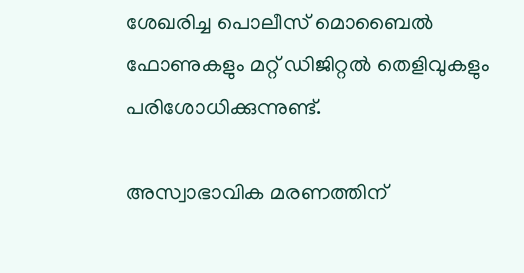ശേഖരിച്ച പൊലീസ് മൊബൈല്‍ ഫോണുകളും മറ്റ് ഡിജിറ്റല്‍ തെളിവുകളും പരിശോധിക്കുന്നുണ്ട്.

അസ്വാഭാവിക മരണത്തിന്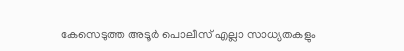കേസെടുത്ത അടൂര്‍ പൊലീസ് എല്ലാ സാധ്യതകളും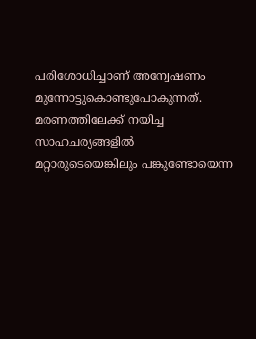പരിശോധിച്ചാണ് അന്വേഷണം മുന്നോട്ടുകൊണ്ടുപോകുന്നത്. മരണത്തിലേക്ക് നയിച്ച സാഹചര്യങ്ങളില്‍ മറ്റാരുടെയെങ്കിലും പങ്കുണ്ടോയെന്ന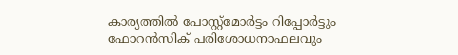കാര്യത്തില്‍ പോസ്റ്റ്‌മോര്‍ട്ടം റിപ്പോര്‍ട്ടും ഫോറന്‍സിക് പരിശോധനാഫലവും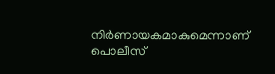നിര്‍ണായകമാകുമെന്നാണ് പൊലീസ്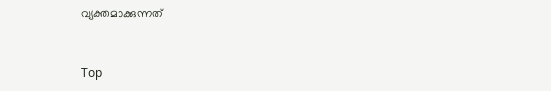വ്യക്തമാക്കുന്നത്



Top